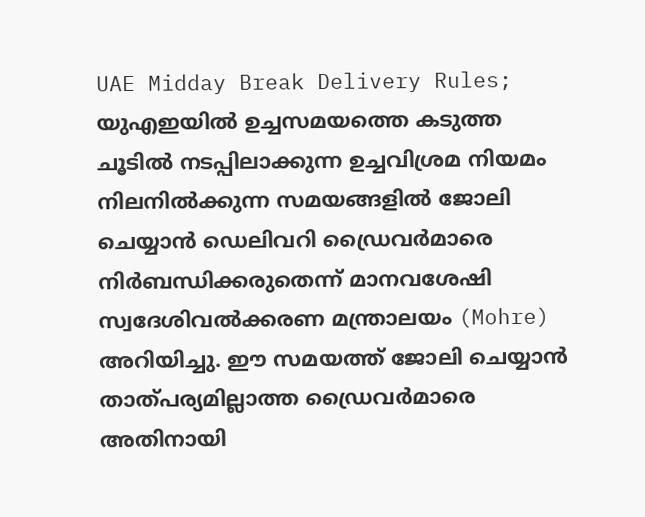UAE Midday Break Delivery Rules; യുഎഇയിൽ ഉച്ചസമയത്തെ കടുത്ത ചൂടിൽ നടപ്പിലാക്കുന്ന ഉച്ചവിശ്രമ നിയമം നിലനിൽക്കുന്ന സമയങ്ങളിൽ ജോലി ചെയ്യാൻ ഡെലിവറി ഡ്രൈവർമാരെ നിർബന്ധിക്കരുതെന്ന് മാനവശേഷി സ്വദേശിവൽക്കരണ മന്ത്രാലയം (Mohre) അറിയിച്ചു. ഈ സമയത്ത് ജോലി ചെയ്യാൻ താത്പര്യമില്ലാത്ത ഡ്രൈവർമാരെ അതിനായി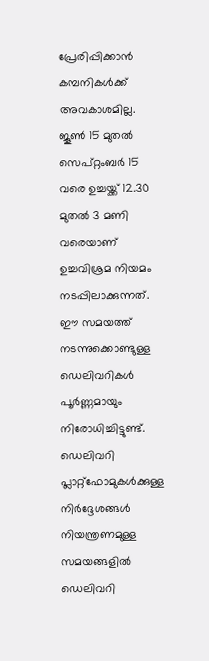പ്രേരിപ്പിക്കാൻ കമ്പനികൾക്ക് അവകാശമില്ല. ജൂൺ 15 മുതൽ സെപ്റ്റംബർ 15 വരെ ഉച്ചയ്ക്ക് 12.30 മുതൽ 3 മണി വരെയാണ് ഉച്ചവിശ്രമ നിയമം നടപ്പിലാക്കുന്നത്. ഈ സമയത്ത് നടന്നുക്കൊണ്ടുള്ള ഡെലിവറികൾ പൂർണ്ണമായും നിരോധിച്ചിട്ടുണ്ട്.
ഡെലിവറി പ്ലാറ്റ്ഫോമുകൾക്കുള്ള നിർദ്ദേശങ്ങൾ
നിയന്ത്രണമുള്ള സമയങ്ങളിൽ ഡെലിവറി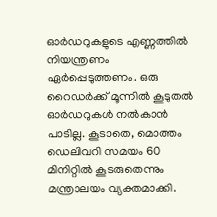ഓർഡറുകളുടെ എണ്ണത്തിൽ നിയന്ത്രണം ഏർപ്പെടുത്തണം. ഒരു റൈഡർക്ക് മൂന്നിൽ കൂടുതൽ ഓർഡറുകൾ നൽകാൻ പാടില്ല. കൂടാതെ, മൊത്തം ഡെലിവറി സമയം 60 മിനിറ്റിൽ കൂടരുതെന്നും മന്ത്രാലയം വ്യക്തമാക്കി.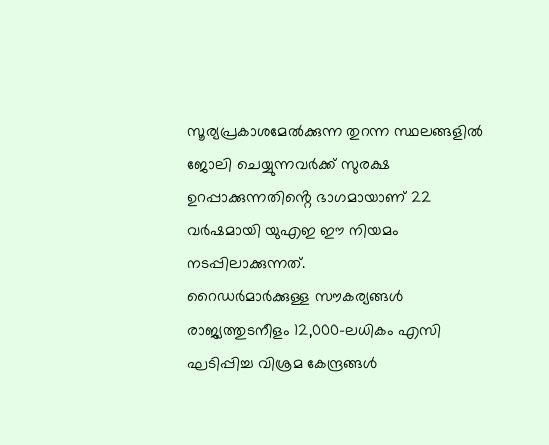സൂര്യപ്രകാശമേൽക്കുന്ന തുറന്ന സ്ഥലങ്ങളിൽ ജോലി ചെയ്യുന്നവർക്ക് സുരക്ഷ ഉറപ്പാക്കുന്നതിൻ്റെ ഭാഗമായാണ് 22 വർഷമായി യുഎഇ ഈ നിയമം നടപ്പിലാക്കുന്നത്.
റൈഡർമാർക്കുള്ള സൗകര്യങ്ങൾ
രാജ്യത്തുടനീളം 12,000-ലധികം എസി ഘടിപ്പിച്ച വിശ്രമ കേന്ദ്രങ്ങൾ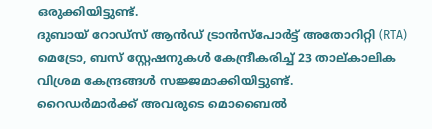ഒരുക്കിയിട്ടുണ്ട്.
ദുബായ് റോഡ്സ് ആൻഡ് ട്രാൻസ്പോർട്ട് അതോറിറ്റി (RTA) മെട്രോ, ബസ് സ്റ്റേഷനുകൾ കേന്ദ്രീകരിച്ച് 23 താല്കാലിക വിശ്രമ കേന്ദ്രങ്ങൾ സജ്ജമാക്കിയിട്ടുണ്ട്.
റൈഡർമാർക്ക് അവരുടെ മൊബൈൽ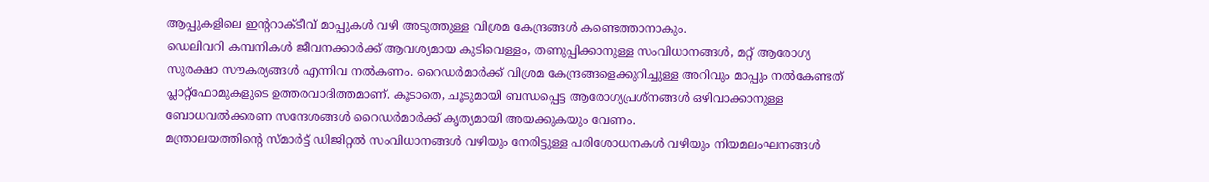ആപ്പുകളിലെ ഇൻ്ററാക്ടീവ് മാപ്പുകൾ വഴി അടുത്തുള്ള വിശ്രമ കേന്ദ്രങ്ങൾ കണ്ടെത്താനാകും.
ഡെലിവറി കമ്പനികൾ ജീവനക്കാർക്ക് ആവശ്യമായ കുടിവെള്ളം, തണുപ്പിക്കാനുള്ള സംവിധാനങ്ങൾ, മറ്റ് ആരോഗ്യ സുരക്ഷാ സൗകര്യങ്ങൾ എന്നിവ നൽകണം. റൈഡർമാർക്ക് വിശ്രമ കേന്ദ്രങ്ങളെക്കുറിച്ചുള്ള അറിവും മാപ്പും നൽകേണ്ടത് പ്ലാറ്റ്ഫോമുകളുടെ ഉത്തരവാദിത്തമാണ്. കൂടാതെ, ചൂടുമായി ബന്ധപ്പെട്ട ആരോഗ്യപ്രശ്നങ്ങൾ ഒഴിവാക്കാനുള്ള ബോധവൽക്കരണ സന്ദേശങ്ങൾ റൈഡർമാർക്ക് കൃത്യമായി അയക്കുകയും വേണം.
മന്ത്രാലയത്തിൻ്റെ സ്മാർട്ട് ഡിജിറ്റൽ സംവിധാനങ്ങൾ വഴിയും നേരിട്ടുള്ള പരിശോധനകൾ വഴിയും നിയമലംഘനങ്ങൾ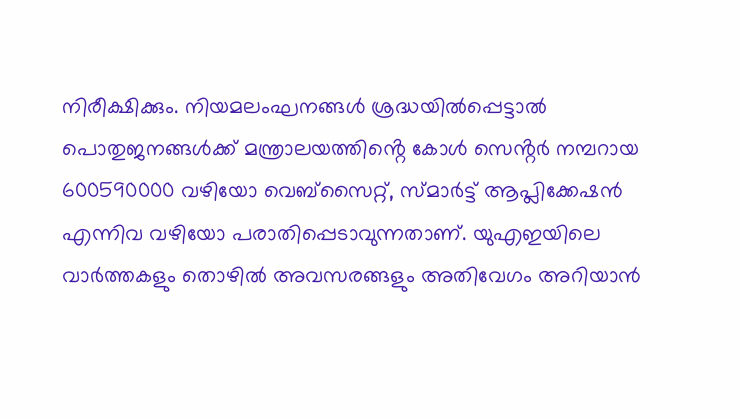നിരീക്ഷിക്കും. നിയമലംഘനങ്ങൾ ശ്രദ്ധയിൽപ്പെട്ടാൽ പൊതുജനങ്ങൾക്ക് മന്ത്രാലയത്തിൻ്റെ കോൾ സെൻ്റർ നമ്പറായ 600590000 വഴിയോ വെബ്സൈറ്റ്, സ്മാർട്ട് ആപ്ലിക്കേഷൻ എന്നിവ വഴിയോ പരാതിപ്പെടാവുന്നതാണ്. യുഎഇയിലെ വാർത്തകളും തൊഴിൽ അവസരങ്ങളും അതിവേഗം അറിയാൻ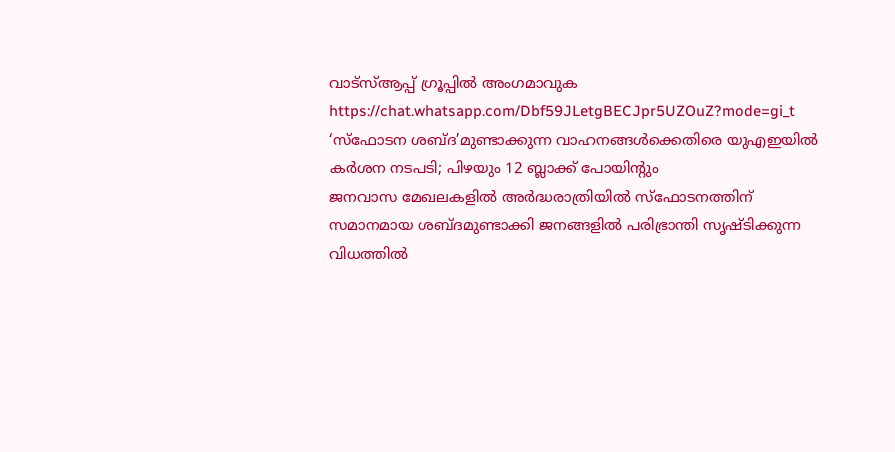വാട്സ്ആപ്പ് ഗ്രൂപ്പിൽ അംഗമാവുക https://chat.whatsapp.com/Dbf59JLetgBECJpr5UZOuZ?mode=gi_t
‘സ്ഫോടന ശബ്ദ’മുണ്ടാക്കുന്ന വാഹനങ്ങൾക്കെതിരെ യുഎഇയിൽ കർശന നടപടി; പിഴയും 12 ബ്ലാക്ക് പോയിന്റും
ജനവാസ മേഖലകളിൽ അർദ്ധരാത്രിയിൽ സ്ഫോടനത്തിന് സമാനമായ ശബ്ദമുണ്ടാക്കി ജനങ്ങളിൽ പരിഭ്രാന്തി സൃഷ്ടിക്കുന്ന വിധത്തിൽ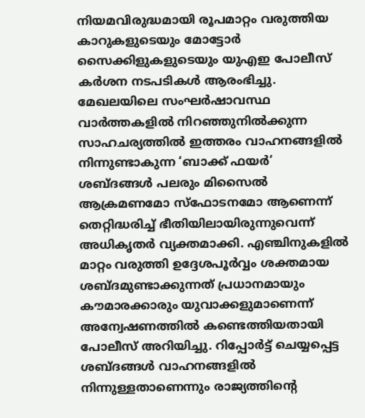നിയമവിരുദ്ധമായി രൂപമാറ്റം വരുത്തിയ കാറുകളുടെയും മോട്ടോർ സൈക്കിളുകളുടെയും യുഎഇ പോലീസ് കർശന നടപടികൾ ആരംഭിച്ചു. മേഖലയിലെ സംഘർഷാവസ്ഥ വാർത്തകളിൽ നിറഞ്ഞുനിൽക്കുന്ന സാഹചര്യത്തിൽ ഇത്തരം വാഹനങ്ങളിൽ നിന്നുണ്ടാകുന്ന ‘ബാക്ക് ഫയർ’ ശബ്ദങ്ങൾ പലരും മിസൈൽ ആക്രമണമോ സ്ഫോടനമോ ആണെന്ന് തെറ്റിദ്ധരിച്ച് ഭീതിയിലായിരുന്നുവെന്ന് അധികൃതർ വ്യക്തമാക്കി. എഞ്ചിനുകളിൽ മാറ്റം വരുത്തി ഉദ്ദേശപൂർവ്വം ശക്തമായ ശബ്ദമുണ്ടാക്കുന്നത് പ്രധാനമായും കൗമാരക്കാരും യുവാക്കളുമാണെന്ന് അന്വേഷണത്തിൽ കണ്ടെത്തിയതായി പോലീസ് അറിയിച്ചു. റിപ്പോർട്ട് ചെയ്യപ്പെട്ട ശബ്ദങ്ങൾ വാഹനങ്ങളിൽ നിന്നുള്ളതാണെന്നും രാജ്യത്തിന്റെ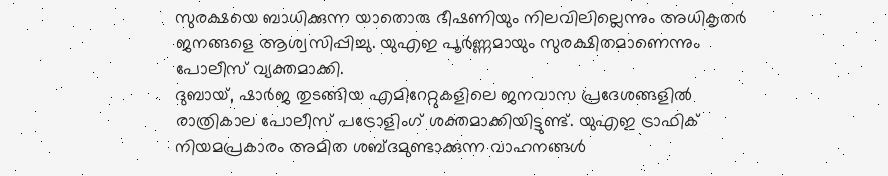സുരക്ഷയെ ബാധിക്കുന്ന യാതൊരു ഭീഷണിയും നിലവിലില്ലെന്നും അധികൃതർ ജനങ്ങളെ ആശ്വസിപ്പിച്ചു. യുഎഇ പൂർണ്ണമായും സുരക്ഷിതമാണെന്നും പോലീസ് വ്യക്തമാക്കി.
ദുബായ്, ഷാർജ തുടങ്ങിയ എമിറേറ്റുകളിലെ ജനവാസ പ്രദേശങ്ങളിൽ രാത്രികാല പോലീസ് പട്രോളിംഗ് ശക്തമാക്കിയിട്ടുണ്ട്. യുഎഇ ട്രാഫിക് നിയമപ്രകാരം അമിത ശബ്ദമുണ്ടാക്കുന്ന വാഹനങ്ങൾ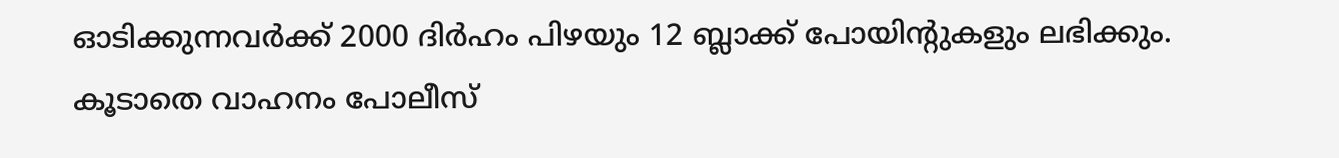ഓടിക്കുന്നവർക്ക് 2000 ദിർഹം പിഴയും 12 ബ്ലാക്ക് പോയിന്റുകളും ലഭിക്കും. കൂടാതെ വാഹനം പോലീസ്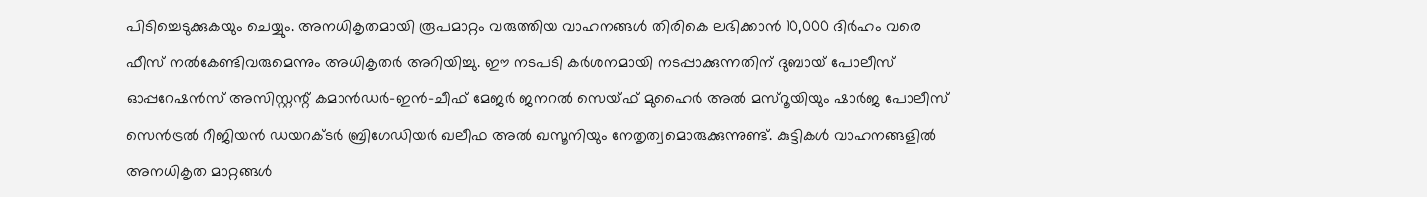പിടിച്ചെടുക്കുകയും ചെയ്യും. അനധികൃതമായി രൂപമാറ്റം വരുത്തിയ വാഹനങ്ങൾ തിരികെ ലഭിക്കാൻ 10,000 ദിർഹം വരെ ഫീസ് നൽകേണ്ടിവരുമെന്നും അധികൃതർ അറിയിച്ചു. ഈ നടപടി കർശനമായി നടപ്പാക്കുന്നതിന് ദുബായ് പോലീസ് ഓപ്പറേഷൻസ് അസിസ്റ്റന്റ് കമാൻഡർ-ഇൻ-ചീഫ് മേജർ ജനറൽ സെയ്ഫ് മുഹൈർ അൽ മസ്റൂയിയും ഷാർജ പോലീസ് സെൻട്രൽ റീജിയൻ ഡയറക്ടർ ബ്രിഗേഡിയർ ഖലീഫ അൽ ഖസൂനിയും നേതൃത്വമൊരുക്കുന്നുണ്ട്. കുട്ടികൾ വാഹനങ്ങളിൽ അനധികൃത മാറ്റങ്ങൾ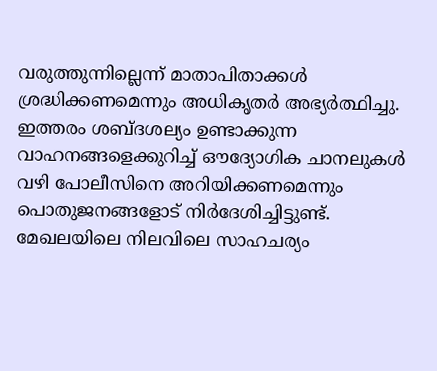വരുത്തുന്നില്ലെന്ന് മാതാപിതാക്കൾ ശ്രദ്ധിക്കണമെന്നും അധികൃതർ അഭ്യർത്ഥിച്ചു. ഇത്തരം ശബ്ദശല്യം ഉണ്ടാക്കുന്ന വാഹനങ്ങളെക്കുറിച്ച് ഔദ്യോഗിക ചാനലുകൾ വഴി പോലീസിനെ അറിയിക്കണമെന്നും പൊതുജനങ്ങളോട് നിർദേശിച്ചിട്ടുണ്ട്. മേഖലയിലെ നിലവിലെ സാഹചര്യം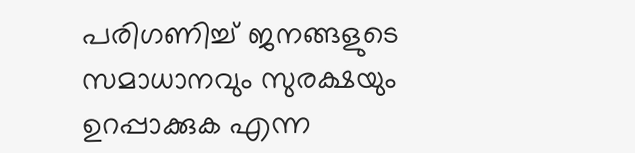പരിഗണിച്ച് ജനങ്ങളുടെ സമാധാനവും സുരക്ഷയും ഉറപ്പാക്കുക എന്ന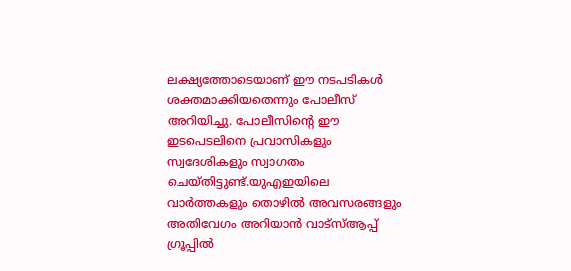ലക്ഷ്യത്തോടെയാണ് ഈ നടപടികൾ ശക്തമാക്കിയതെന്നും പോലീസ് അറിയിച്ചു. പോലീസിന്റെ ഈ ഇടപെടലിനെ പ്രവാസികളും സ്വദേശികളും സ്വാഗതം ചെയ്തിട്ടുണ്ട്.യുഎഇയിലെ വാർത്തകളും തൊഴിൽ അവസരങ്ങളും അതിവേഗം അറിയാൻ വാട്സ്ആപ്പ് ഗ്രൂപ്പിൽ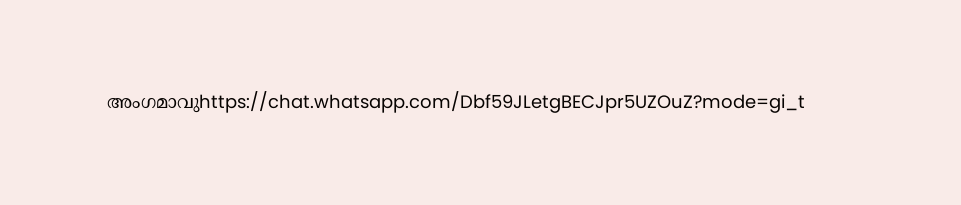അംഗമാവുhttps://chat.whatsapp.com/Dbf59JLetgBECJpr5UZOuZ?mode=gi_t